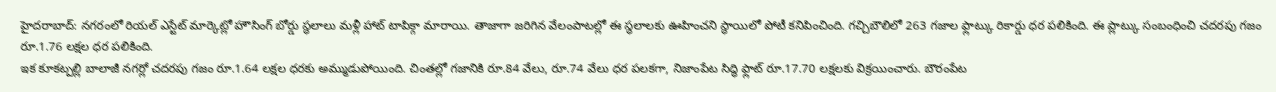హైదరాబాద్: నగరంలో రియల్ ఎస్టేట్ మార్కెట్లో హౌసింగ్ బోర్డు స్థలాలు మళ్లీ హాట్ టాపిక్గా మారాయి. తాజాగా జరిగిన వేలంపాటల్లో ఈ స్థలాలకు ఊహించని స్థాయిలో పోటీ కనిపించింది. గచ్చిబౌలిలో 263 గజాల ఫ్లాట్కు రికార్డు ధర పలికింది. ఈ ప్లాట్కు సంబంధించి చదరపు గజం రూ.1.76 లక్షల ధర పలికింది.
ఇక కూకట్పల్లి బాలాజీ నగర్లో చదరపు గజం రూ.1.64 లక్షల ధరకు అమ్ముడుపోయింది. చింతల్లో గజానికి రూ.84 వేలు, రూ.74 వేలు ధర పలకగా, నిజాంపేట సిద్ధి ఫ్లాట్ రూ.17.70 లక్షలకు విక్రయించారు. బౌరంపేట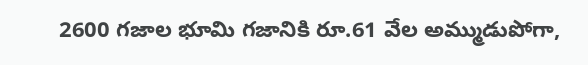2600 గజాల భూమి గజానికి రూ.61 వేల అమ్ముడుపోగా,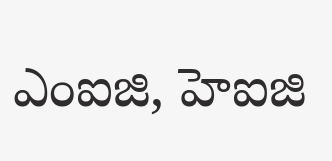ఎంఐజి, హెఐజి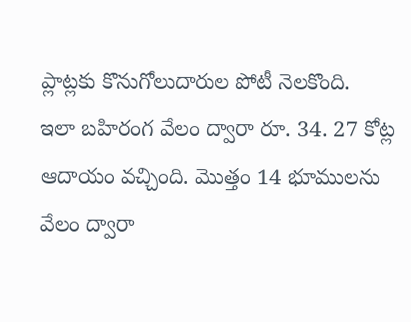ప్లాట్లకు కొనుగోలుదారుల పోటీ నెలకొంది.
ఇలా బహిరంగ వేలం ద్వారా రూ. 34. 27 కోట్ల ఆదాయం వచ్చింది. మొత్తం 14 భూములను వేలం ద్వారా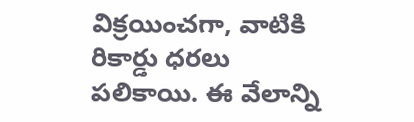విక్రయించగా, వాటికి రికార్డు ధరలు పలికాయి. ఈ వేలాన్ని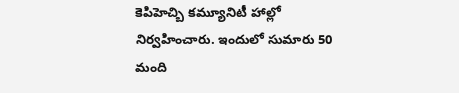కెపిహెచ్బి కమ్యూనిటీ హాల్లో నిర్వహించారు. ఇందులో సుమారు 50 మంది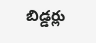బిడ్డర్లు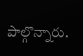పాల్గొన్నారు.